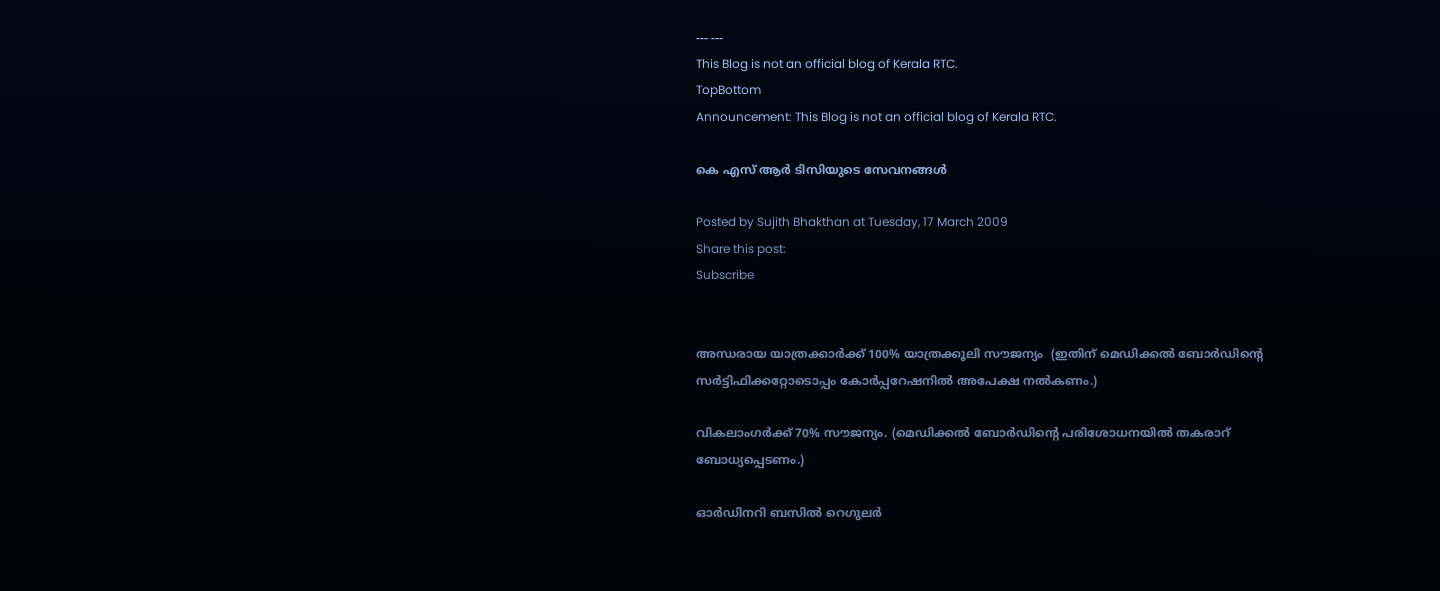--- ---
This Blog is not an official blog of Kerala RTC.
TopBottom
Announcement: This Blog is not an official blog of Kerala RTC.

കെ എസ് ആര്‍ ടിസിയുടെ സേവനങ്ങള്‍

Posted by Sujith Bhakthan at Tuesday, 17 March 2009
Share this post:
Subscribe


അന്ധരായ യാത്രക്കാര്‍ക്ക്‌ 100% യാത്രക്കൂലി സൗജന്യം  (ഇതിന്‌ മെഡിക്കല്‍ ബോര്‍ഡിന്റെ സര്‍ട്ടിഫിക്കറ്റോടൊപ്പം കോര്‍പ്പറേഷനില്‍ അപേക്ഷ നല്‍കണം.)

വികലാംഗര്‍ക്ക്‌ 70% സൗജന്യം. (മെഡിക്കല്‍ ബോര്‍ഡിന്റെ പരിശോധനയില്‍ തകരാറ്‌ ബോധ്യപ്പെടണം.)

ഓര്‍ഡിനറി ബസില്‍ റെഗുലര്‍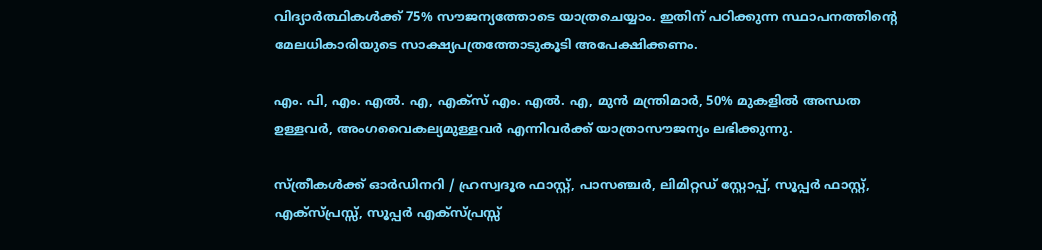വിദ്യാര്‍ത്ഥികള്‍ക്ക്‌ 75% സൗജന്യത്തോടെ യാത്രചെയ്യാം. ഇതിന്‌ പഠിക്കുന്ന സ്ഥാപനത്തിന്റെ മേലധികാരിയുടെ സാക്ഷ്യപത്രത്തോടുകൂടി അപേക്ഷിക്കണം.

എം. പി, എം. എല്‍. എ, എക്സ്‌ എം. എല്‍. എ, മുന്‍ മന്ത്രിമാര്‍, 50% മുകളില്‍ അന്ധത ഉള്ളവര്‍, അംഗവൈകല്യമുള്ളവര്‍ എന്നിവര്‍ക്ക്‌ യാത്രാസൗജന്യം ലഭിക്കുന്നു‍.

സ്ത്രീകള്‍ക്ക്‌ ഓര്‍ഡിനറി / ഹ്രസ്വദൂര ഫാസ്റ്റ്‌, പാസഞ്ചര്‍, ലിമിറ്റഡ്‌ സ്റ്റോപ്പ്‌, സൂപ്പര്‍ ഫാസ്റ്റ്‌, എക്സ്പ്രസ്സ്‌, സൂപ്പര്‍ എക്സ്പ്രസ്സ്‌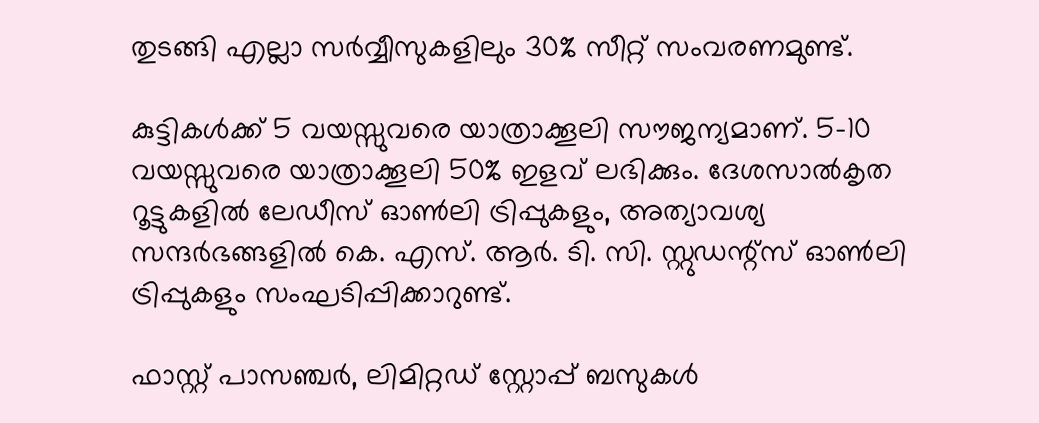തുടങ്ങി എല്ലാ സര്‍വ്വീസുകളിലും 30% സീറ്റ്‌ സംവരണമുണ്ട്‌.

കുട്ടികള്‍ക്ക്‌ 5 വയസ്സുവരെ യാത്രാക്കൂലി സൗജന്യമാണ്‌. 5-10 വയസ്സുവരെ യാത്രാക്കൂലി 50% ഇളവ്‌ ലഭിക്കും. ദേശസാല്‍കൃത റൂട്ടുകളില്‍ ലേഡീസ്‌ ഓണ്‍ലി ട്രിപ്പുകളും, അത്യാവശ്യ സന്ദര്‍ഭങ്ങളില്‍ കെ. എസ്‌. ആര്‍. ടി. സി. സ്റ്റുഡന്റ്സ്‌ ഓണ്‍ലി ട്രിപ്പുകളും സംഘടിപ്പിക്കാറുണ്ട്‌.

ഫാസ്റ്റ്‌ പാസഞ്ചര്‍, ലിമിറ്റഡ്‌ സ്റ്റോപ്പ്‌ ബസുകള്‍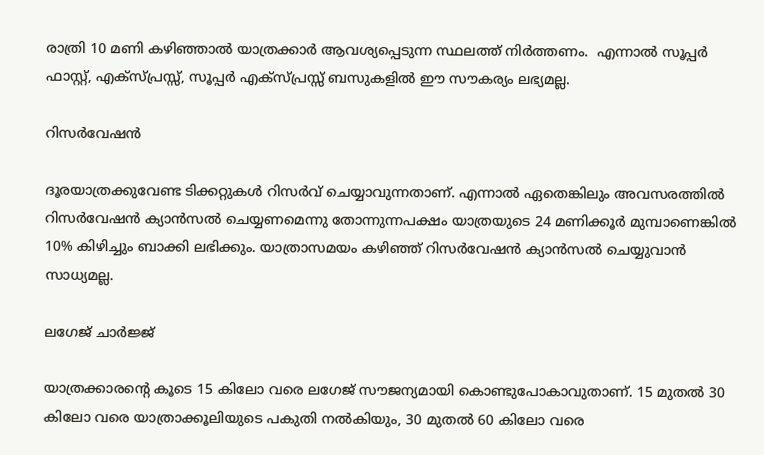രാത്രി 10 മണി കഴിഞ്ഞാല്‍ യാത്രക്കാര്‍ ആവശ്യപ്പെടുന്ന സ്ഥലത്ത്‌ നിര്‍ത്തണം‌.  എന്നാ‍ല്‍ സൂപ്പര്‍ ഫാസ്റ്റ്‌, എക്സ്പ്രസ്സ്‌, സൂപ്പര്‍ എക്സ്പ്രസ്സ്‌ ബസുകളില്‍ ഈ സൗകര്യം ലഭ്യമല്ല.

റിസര്‍വേഷന്‍

ദൂരയാത്രക്കുവേണ്ട ടിക്കറ്റുകള്‍ റിസര്‍വ്‌ ചെയ്യാവുന്നതാണ്‌. എന്നാ‍ല്‍ ഏതെങ്കിലും അവസരത്തില്‍ റിസര്‍വേഷന്‍ ക്യാന്‍സല്‍ ചെയ്യണമെന്നു തോന്നുന്ന‍പക്ഷം യാത്രയുടെ 24 മണിക്കൂര്‍ മുമ്പാണെങ്കില്‍ 10% കിഴിച്ചും ബാക്കി ലഭിക്കും. യാത്രാസമയം കഴിഞ്ഞ്‌ റിസര്‍വേഷന്‍ ക്യാന്‍സല്‍ ചെയ്യുവാന്‍ സാധ്യമല്ല.

ലഗേജ്‌ ചാര്‍ജ്ജ്‌

യാത്രക്കാരന്റെ കൂടെ 15 കിലോ വരെ ലഗേജ്‌ സൗജന്യമായി കൊണ്ടുപോകാവുതാണ്‌. 15 മുതല്‍ 30 കിലോ വരെ യാത്രാക്കൂലിയുടെ പകുതി നല്‍കിയും, 30 മുതല്‍ 60 കിലോ വരെ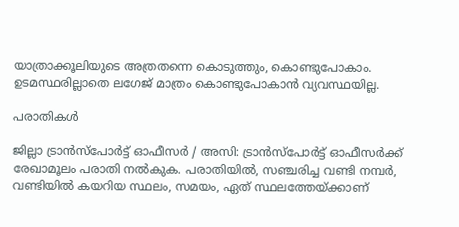യാത്രാക്കൂലിയുടെ അത്രതന്നെ‍ കൊടുത്തും, കൊണ്ടുപോകാം. ഉടമസ്ഥരില്ലാതെ ലഗേജ്‌ മാത്രം കൊണ്ടുപോകാന്‍ വ്യവസ്ഥയില്ല.

പരാതികള്‍

ജില്ലാ ട്രാന്‍സ്പോര്‍ട്ട് ഓഫീസര്‍ / അസി: ട്രാന്‍സ്പോര്‍ട്ട് ഓഫീസര്‍ക്ക്‌ രേഖാമൂലം പരാതി നല്‍കുക. പരാതിയില്‍, സഞ്ചരിച്ച വണ്ടി നമ്പര്‍, വണ്ടിയില്‍ കയറിയ സ്ഥലം, സമയം, ഏത്‌ സ്ഥലത്തേയ്ക്കാണ്‌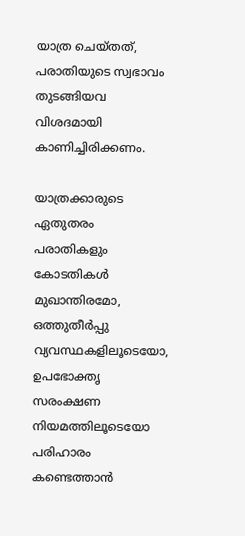യാത്ര ചെയ്തത്‌, പരാതിയുടെ സ്വഭാവം തുടങ്ങിയവ വിശദമായി കാണിച്ചിരിക്കണം.

യാത്രക്കാരുടെ ഏതുതരം പരാതികളും കോടതികള്‍ മുഖാന്തിരമോ, ഒത്തുതീര്‍പ്പു വ്യവസ്ഥകളിലൂടെ‍യോ, ഉപഭോക്തൃ സരംക്ഷണ നിയമത്തിലൂടെയോ പരിഹാരം കണ്ടെത്താന്‍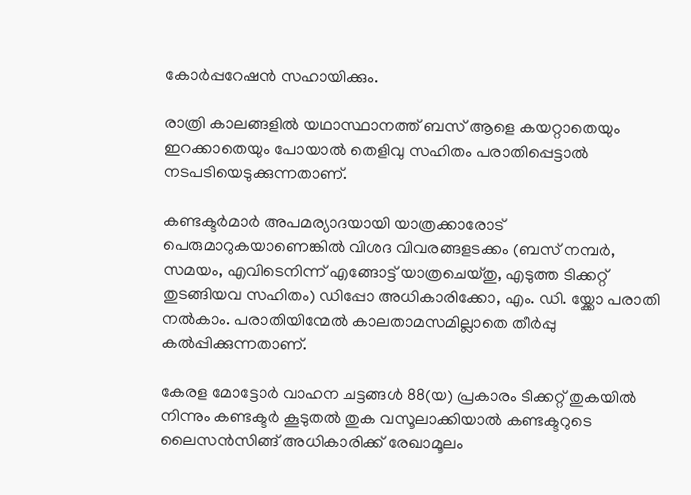കോര്‍പ്പറേഷന്‍ സഹായിക്കും.

രാത്രി കാലങ്ങളില്‍ യഥാസ്ഥാനത്ത്‌ ബസ്‌ ആളെ കയറ്റാതെയും ഇറക്കാതെയും പോയാല്‍ തെളിവു സഹിതം പരാതിപ്പെട്ടാല്‍ നടപടിയെടുക്കുന്നതാണ്‌.

കണ്ടക്ടര്‍മാര്‍ അപമര്യാദയായി യാത്രക്കാരോട്‌ പെരുമാറുകയാണെങ്കില്‍ വിശദ വിവരങ്ങളടക്കം (ബസ്‌ നമ്പര്‍, സമയം, എവിടെനിന്ന് എങ്ങോട്ട് യാത്രചെയ്തു, എടുത്ത ടിക്കറ്റ്‌ തുടങ്ങിയവ സഹിതം) ഡിപ്പോ അധികാരിക്കോ, എം. ഡി. യ്ക്കോ പരാതി നല്‍കാം. പരാതിയിന്മേല്‍ കാലതാമസമില്ലാതെ തീര്‍പ്പു കല്‍പ്പിക്കുന്നതാണ്‌.

കേരള മോട്ടോ‍ര്‍ വാഹന ചട്ടങ്ങള്‍ 88(യ) പ്രകാരം ടിക്കറ്റ്‌ തുകയില്‍ നിന്നും കണ്ടക്ടര്‍ കൂടുതല്‍ തുക വസൂലാക്കിയാല്‍ കണ്ടക്ടറുടെ ലൈസന്‍സിങ്ങ്‌ അധികാരിക്ക്‌ രേഖാമൂലം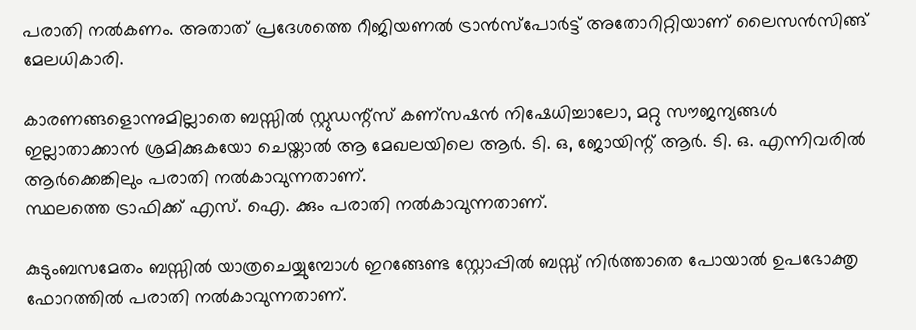പരാതി നല്‍കണം. അതാത്‌ പ്രദേശത്തെ റീജിയണല്‍ ട്രാന്‍സ്പോര്‍ട്ട് അതോറിറ്റിയാണ്‌ ലൈസന്‍സിങ്ങ്‌ മേലധികാരി.

കാരണങ്ങളൊന്നുമില്ലാതെ ബസ്സില്‍ സ്റ്റുഡന്റ്സ്‌ കണ്സഷന്‍ നിഷേധിച്ചാലോ, മറ്റു സൗജന്യങ്ങള്‍ ഇല്ലാതാക്കാന്‍ ശ്രമിക്കുകയോ ചെയ്താല്‍ ആ മേഖലയിലെ ആര്‍. ടി. ഒ, ജോയിന്റ്‌ ആര്‍. ടി. ഒ. എന്നിവരില്‍ ആര്‍ക്കെങ്കിലും പരാതി നല്‍കാവുന്നതാണ്‌.
സ്ഥലത്തെ ട്രാഫിക്ക്‌ എസ്‌. ഐ. ക്കും പരാതി നല്‍കാവുന്നതാണ്‌.

കുടുംബസമേതം ബസ്സില്‍ യാത്രചെയ്യുമ്പോള്‍ ഇറങ്ങേണ്ട സ്റ്റോപ്പില്‍ ബസ്സ്‌ നിര്‍ത്താതെ പോയാല്‍ ഉപഭോക്തൃ ഫോറത്തില്‍ പരാതി നല്‍കാവുന്നതാണ്‌.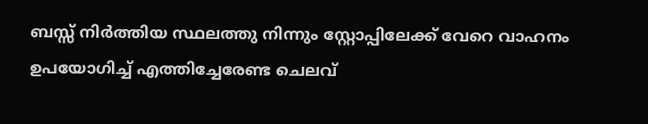ബസ്സ്‌ നിര്‍ത്തിയ സ്ഥലത്തു നിന്നും സ്റ്റോപ്പിലേക്ക്‌ വേറെ വാഹനം ഉപയോഗിച്ച്‌ എത്തിച്ചേരേണ്ട ചെലവ്‌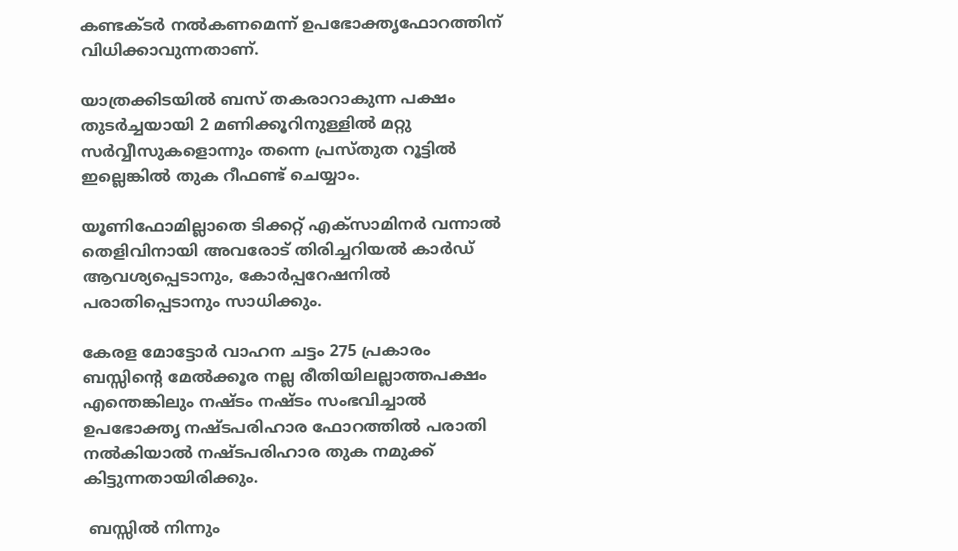കണ്ടക്ടര്‍ നല്‍കണമെന്ന് ഉപഭോക്തൃഫോറത്തിന്‌ വിധിക്കാവുന്നതാണ്‌.

യാത്രക്കിടയില്‍ ബസ്‌ തകരാറാകുന്ന പക്ഷം തുടര്‍ച്ചയായി 2 മണിക്കൂറിനുള്ളില്‍ മറ്റു സര്‍വ്വീസുകളൊന്നും തന്നെ‍ പ്രസ്തുത റൂട്ടില്‍ ഇല്ലെങ്കില്‍ തുക റീഫണ്ട്‌ ചെയ്യാം.

യൂണിഫോമില്ലാതെ ടിക്കറ്റ്‌ എക്സാമിനര്‍ വന്നാല്‍ തെളിവിനായി അവരോട് തിരിച്ചറിയല്‍ കാര്‍ഡ്  ആവശ്യപ്പെടാനും, കോര്‍പ്പറേഷനില്‍ പരാതിപ്പെടാനും സാധിക്കും.

കേരള മോട്ടോര്‍ വാഹന ചട്ടം 275 പ്രകാരം ബസ്സിന്റെ മേല്‍ക്കൂര നല്ല രീതിയിലല്ലാത്തപക്ഷം എന്തെങ്കിലും നഷ്ടം നഷ്ടം സംഭവിച്ചാല്‍ ഉപഭോക്തൃ നഷ്ടപരിഹാര ഫോറത്തില്‍ പരാതി  നല്‍കിയാല്‍ നഷ്ടപരിഹാര തുക നമുക്ക്‌ കിട്ടുന്നതായിരിക്കും.

 ബസ്സില്‍ നിന്നും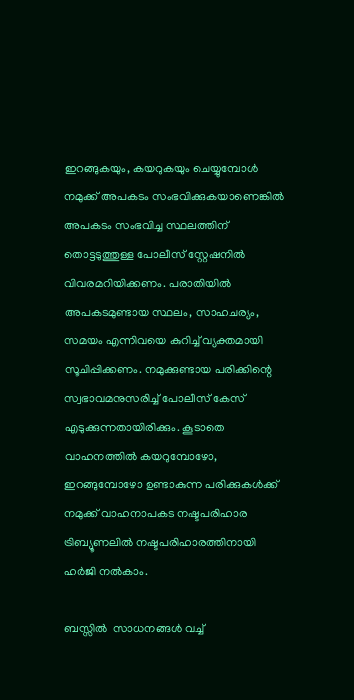ഇറങ്ങുകയും, കയറുകയും ചെയ്യുമ്പോള്‍ നമുക്ക്‌ അപകടം സംഭവിക്കുകയാണെങ്കില്‍ അപകടം സംഭവിച്ച സ്ഥലത്തിന്‌ തൊട്ടടുത്തുള്ള പോലീസ്‌ സ്റ്റേഷനില്‍ വിവരമറിയിക്കണം. പരാതിയില്‍ അപകടമുണ്ടായ സ്ഥലം, സാഹചര്യം, സമയം എന്നിവയെ കുറിച്ച്‌ വ്യക്തമായി സൂചിപ്പിക്കണം. നമുക്കുണ്ടായ പരിക്കിന്റെ സ്വഭാവമനുസരിച്ച്‌ പോലീസ്‌ കേസ്‌ എടുക്കുന്നതായിരിക്കും. കൂടാതെ വാഹനത്തില്‍ കയറുമ്പോഴോ, ഇറങ്ങുമ്പോഴോ ഉണ്ടാകുന്ന പരിക്കുകള്‍ക്ക്‌ നമുക്ക്‌ വാഹനാപകട നഷ്ടപരിഹാര ട്രിബ്യൂണലില്‍ നഷ്ടപരിഹാരത്തിനായി ഹര്‍ജി നല്‍കാം.

ബസ്സില്‍  സാധനങ്ങള്‍ വച്ച്‌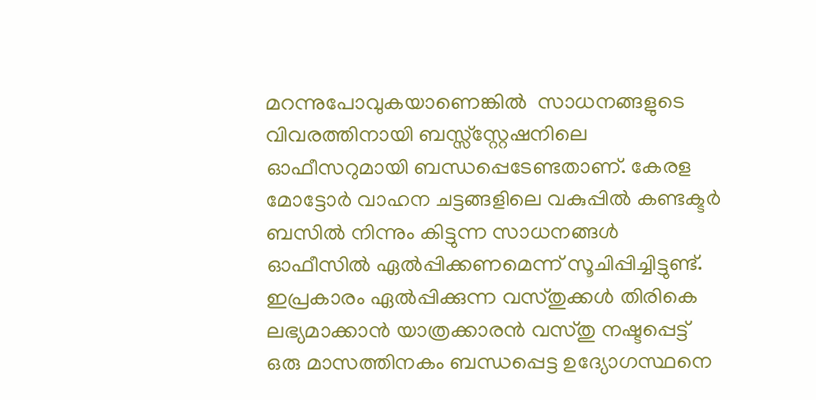മറന്നുപോവുകയാണെങ്കില്‍  സാധനങ്ങളുടെ വിവരത്തിനായി ബസ്സ്സ്റ്റേഷനിലെ ഓഫീസറുമായി ബന്ധപ്പെടേണ്ടതാണ്‌. കേരള മോട്ടോ‍ര്‍ വാഹന ചട്ടങ്ങളിലെ വകുപ്പില്‍ കണ്ടക്ടര്‍ ബസില്‍ നിന്നും കിട്ടുന്ന‍ സാധനങ്ങള്‍ ഓഫീസില്‍ ഏല്‍പ്പിക്കണമെന്ന് സൂചിപ്പിച്ചിട്ടു‍ണ്ട്‌. ഇപ്രകാരം ഏല്‍പ്പിക്കുന്ന വസ്തുക്കള്‍ തിരികെ ലഭ്യമാക്കാന്‍ യാത്രക്കാരന്‍ വസ്തു നഷ്ടപ്പെട്ട് ഒരു മാസത്തിനകം ബന്ധപ്പെട്ട ഉദ്യോഗസ്ഥനെ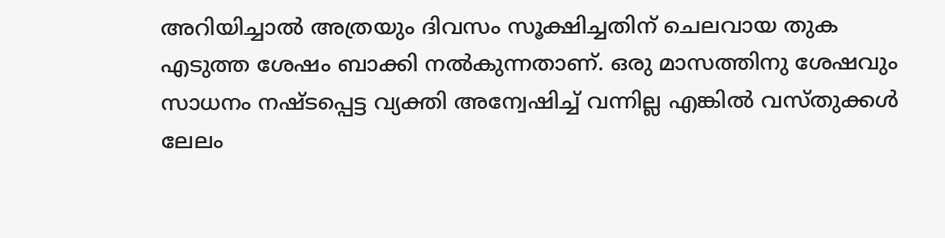അറിയിച്ചാല്‍ അത്രയും ദിവസം സൂക്ഷിച്ചതിന്‌ ചെലവായ തുക എടുത്ത ശേഷം ബാക്കി നല്‍കുന്നതാണ്‌. ഒരു മാസത്തിനു ശേഷവും സാധനം നഷ്ടപ്പെട്ട വ്യക്തി അന്വേഷിച്ച്‌ വന്നില്ല എങ്കില്‍ വസ്തുക്കള്‍ ലേലം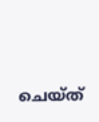ചെയ്ത്‌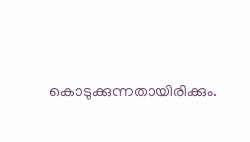കൊടുക്കുന്നതായിരിക്കും.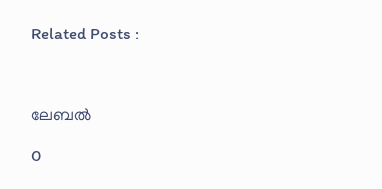Related Posts :



ലേബല്‍

0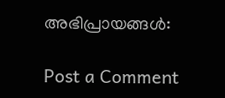അഭിപ്രായങ്ങള്‍:

Post a Comment